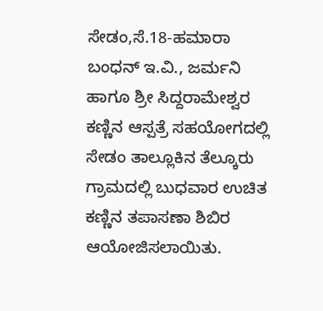ಸೇಡಂ,ಸೆ.18-ಹಮಾರಾ ಬಂಧನ್ ಇ.ವಿ., ಜರ್ಮನಿ ಹಾಗೂ ಶ್ರೀ ಸಿದ್ದರಾಮೇಶ್ವರ ಕಣ್ಣಿನ ಆಸ್ಪತ್ರೆ ಸಹಯೋಗದಲ್ಲಿ ಸೇಡಂ ತಾಲ್ಲೂಕಿನ ತೆಲ್ಕೂರು ಗ್ರಾಮದಲ್ಲಿ ಬುಧವಾರ ಉಚಿತ ಕಣ್ಣಿನ ತಪಾಸಣಾ ಶಿಬಿರ ಆಯೋಜಿಸಲಾಯಿತು.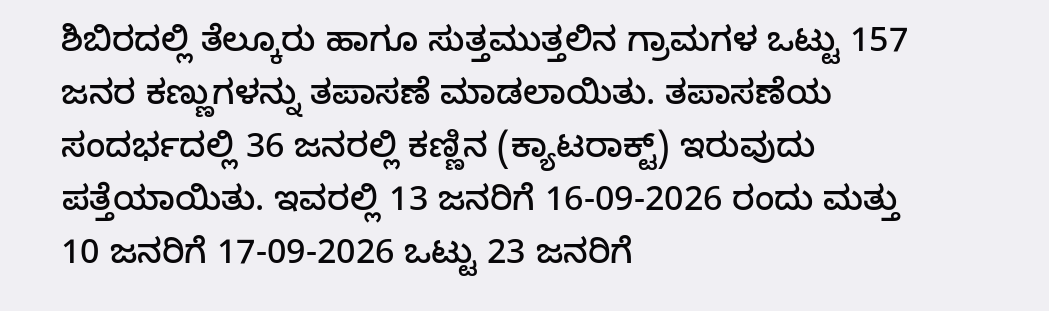ಶಿಬಿರದಲ್ಲಿ ತೆಲ್ಕೂರು ಹಾಗೂ ಸುತ್ತಮುತ್ತಲಿನ ಗ್ರಾಮಗಳ ಒಟ್ಟು 157 ಜನರ ಕಣ್ಣುಗಳನ್ನು ತಪಾಸಣೆ ಮಾಡಲಾಯಿತು. ತಪಾಸಣೆಯ ಸಂದರ್ಭದಲ್ಲಿ 36 ಜನರಲ್ಲಿ ಕಣ್ಣಿನ (ಕ್ಯಾಟರಾಕ್ಟ್) ಇರುವುದು ಪತ್ತೆಯಾಯಿತು. ಇವರಲ್ಲಿ 13 ಜನರಿಗೆ 16-09-2026 ರಂದು ಮತ್ತು 10 ಜನರಿಗೆ 17-09-2026 ಒಟ್ಟು 23 ಜನರಿಗೆ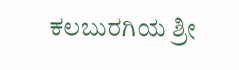ಕಲಬುರಗಿಯ ಶ್ರೀ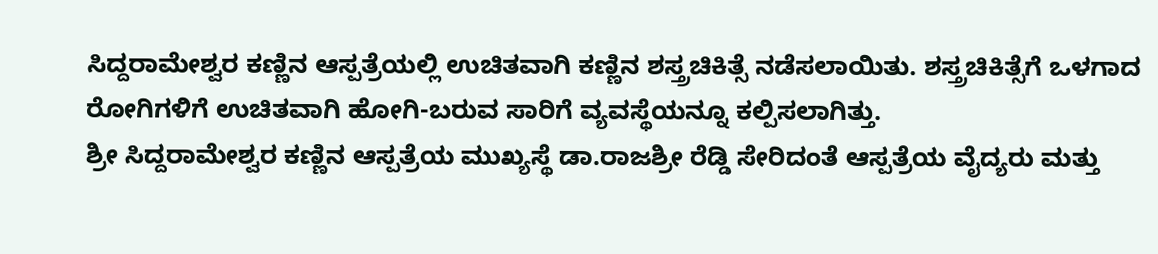ಸಿದ್ದರಾಮೇಶ್ವರ ಕಣ್ಣಿನ ಆಸ್ಪತ್ರೆಯಲ್ಲಿ ಉಚಿತವಾಗಿ ಕಣ್ಣಿನ ಶಸ್ತ್ರಚಿಕಿತ್ಸೆ ನಡೆಸಲಾಯಿತು. ಶಸ್ತ್ರಚಿಕಿತ್ಸೆಗೆ ಒಳಗಾದ ರೋಗಿಗಳಿಗೆ ಉಚಿತವಾಗಿ ಹೋಗಿ-ಬರುವ ಸಾರಿಗೆ ವ್ಯವಸ್ಥೆಯನ್ನೂ ಕಲ್ಪಿಸಲಾಗಿತ್ತು.
ಶ್ರೀ ಸಿದ್ದರಾಮೇಶ್ವರ ಕಣ್ಣಿನ ಆಸ್ಪತ್ರೆಯ ಮುಖ್ಯಸ್ಥೆ ಡಾ.ರಾಜಶ್ರೀ ರೆಡ್ಡಿ ಸೇರಿದಂತೆ ಆಸ್ಪತ್ರೆಯ ವೈದ್ಯರು ಮತ್ತು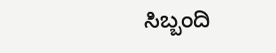ಸಿಬ್ಬಂದಿ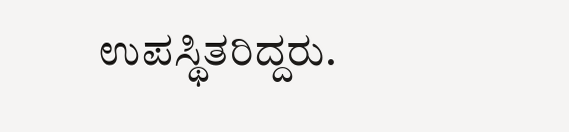ಉಪಸ್ಥಿತರಿದ್ದರು.